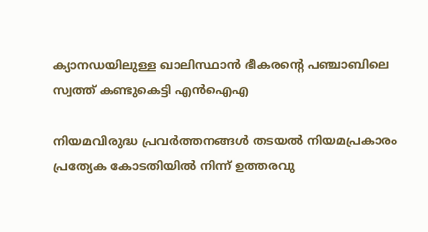ക്യാനഡയിലുള്ള ഖാലിസ്ഥാൻ ഭീകരന്‍റെ പഞ്ചാബിലെ സ്വത്ത് കണ്ടുകെട്ടി എൻഐഎ

നിയമവിരുദ്ധ പ്രവർത്തനങ്ങൾ തടയൽ നിയമപ്രകാരം പ്രത്യേക കോടതിയിൽ നിന്ന് ഉത്തരവു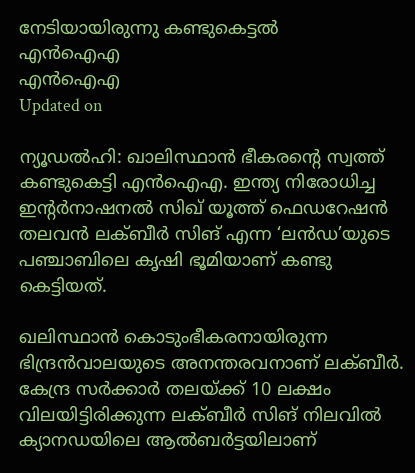നേടിയായിരുന്നു കണ്ടുകെട്ടൽ‌
എൻഐഎ
എൻഐഎ
Updated on

ന്യൂഡൽഹി: ഖാലിസ്ഥാൻ ഭീകരന്‍റെ സ്വത്ത് കണ്ടുകെട്ടി എൻഐഎ. ഇന്ത്യ നിരോധിച്ച ഇന്‍റർനാഷനൽ സിഖ് യൂത്ത് ഫെഡറേഷൻ തലവൻ ലക്‌ബീർ സിങ് എന്ന ‘ലൻഡ’യുടെ പഞ്ചാബിലെ കൃഷി ഭൂമിയാണ് കണ്ടു കെട്ടിയത്.

ഖലിസ്ഥാൻ കൊടുംഭീകരനായിരുന്ന ഭിന്ദ്രൻവാലയുടെ അനന്തരവനാണ് ലക്‌ബീർ. കേന്ദ്ര സർക്കാർ തലയ്ക്ക് 10 ലക്ഷം വിലയിട്ടിരിക്കുന്ന ലക്‌ബീർ സിങ് നിലവിൽ ക്യാനഡയിലെ ആൽബർട്ടയിലാണ്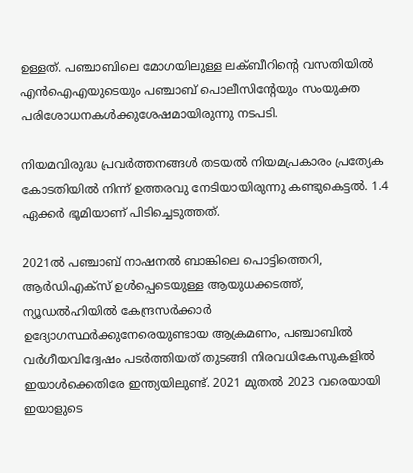ഉള്ളത്. പഞ്ചാബിലെ മോഗയിലുള്ള ലക്‌ബീറിന്‍റെ വസതിയിൽ എൻഐഎയുടെയും പഞ്ചാബ് പൊലീസിന്‍റേയും സംയുക്ത പരിശോധനകൾക്കുശേഷമായിരുന്നു നടപടി.

നിയമവിരുദ്ധ പ്രവർത്തനങ്ങൾ തടയൽ നിയമപ്രകാരം പ്രത്യേക കോടതിയിൽ നിന്ന് ഉത്തരവു നേടിയായിരുന്നു കണ്ടുകെട്ടൽ‌. 1.4 ഏക്കർ ഭൂമിയാണ് പിടിച്ചെടുത്തത്.

2021ൽ‍ പഞ്ചാബ് നാഷനൽ ബാങ്കിലെ പൊട്ടിത്തെറി, ആർഡിഎക്സ് ഉൾപ്പെടെയുള്ള ആയുധക്കടത്ത്, ന്യൂഡൽഹിയിൽ കേന്ദ്രസർക്കാർ ഉദ്യോഗസ്ഥർക്കുനേരെയുണ്ടായ ആക്രമണം, പഞ്ചാബിൽ വർഗീയവിദ്വേഷം പടർത്തിയത് തുടങ്ങി നിരവധികേസുകളിൽ ഇയാൾക്കെതിരേ ഇന്ത്യയിലുണ്ട്. 2021 മുതൽ 2023 വരെയായി ഇയാളുടെ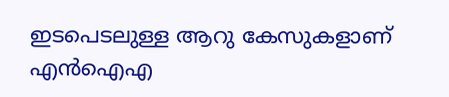ഇടപെടലുള്ള ആറു കേസുകളാണ് എൻഐഎ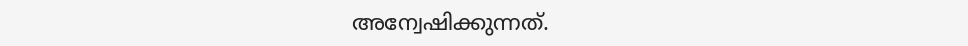അന്വേഷിക്കുന്നത്.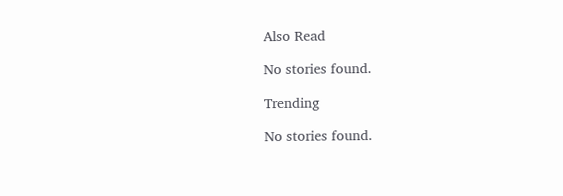Also Read

No stories found.

Trending

No stories found.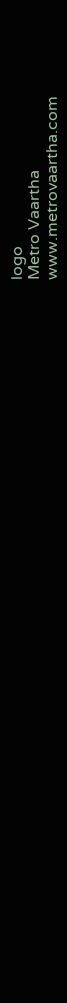logo
Metro Vaartha
www.metrovaartha.com